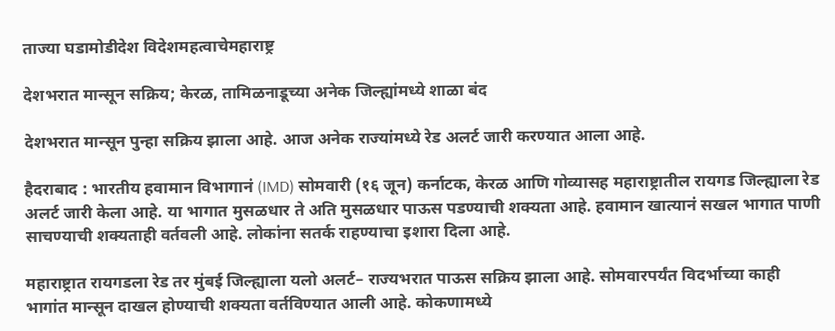ताज्या घडामोडीदेश विदेशमहत्वाचेमहाराष्ट्र

देशभरात मान्सून सक्रिय; केरळ, तामिळनाडूच्या अनेक जिल्ह्यांमध्ये शाळा बंद

देशभरात मान्सून पुन्हा सक्रिय झाला आहे. आज अनेक राज्यांमध्ये रेड अलर्ट जारी करण्यात आला आहे.

हैदराबाद : भारतीय हवामान विभागानं (IMD) सोमवारी (१६ जून) कर्नाटक, केरळ आणि गोव्यासह महाराष्ट्रातील रायगड जिल्ह्याला रेड अलर्ट जारी केला आहे. या भागात मुसळधार ते अति मुसळधार पाऊस पडण्याची शक्यता आहे. हवामान खात्यानं सखल भागात पाणी साचण्याची शक्यताही वर्तवली आहे. लोकांना सतर्क राहण्याचा इशारा दिला आहे.

महाराष्ट्रात रायगडला रेड तर मुंबई जिल्ह्याला यलो अलर्ट– राज्यभरात पाऊस सक्रिय झाला आहे. सोमवारपर्यंत विदर्भाच्या काही भागांत मान्सून दाखल होण्याची शक्यता वर्तविण्यात आली आहे. कोकणामध्ये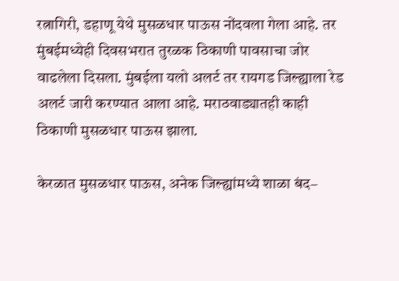रत्नागिरी, डहाणू येथे मुसळधार पाऊस नोंदवला गेला आहे. तर मुंबईमध्येही दिवसभरात तुरळक ठिकाणी पावसाचा जोर वाढलेला दिसला. मुंबईला यलो अलर्ट तर रायगड जिल्ह्याला रेड अलर्ट जारी करण्यात आला आहे. मराठवाड्यातही काही ठिकाणी मुसळधार पाऊस झाला.

केरळात मुसळधार पाऊस, अनेक जिल्ह्यांमध्ये शाळा बंद–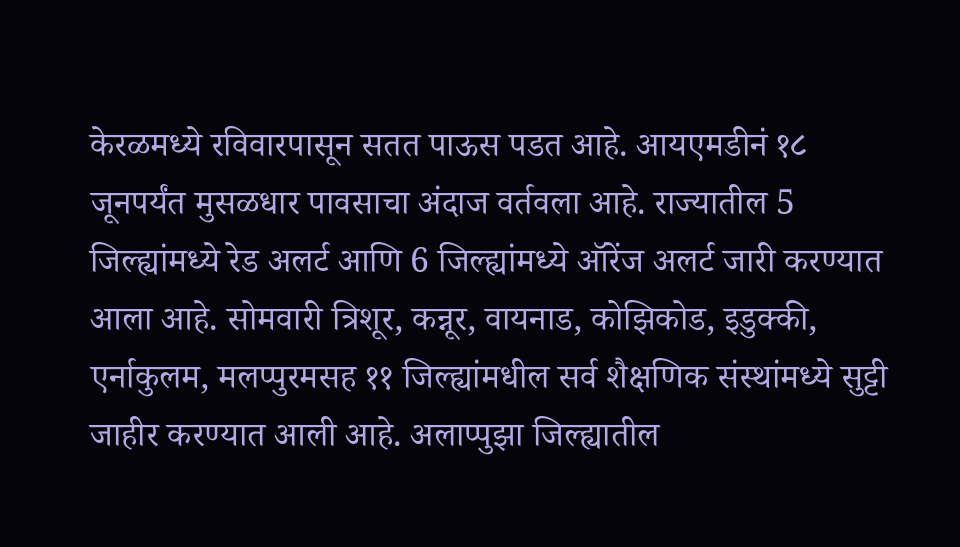केरळमध्ये रविवारपासून सतत पाऊस पडत आहे. आयएमडीनं १८ जूनपर्यंत मुसळधार पावसाचा अंदाज वर्तवला आहे. राज्यातील 5 जिल्ह्यांमध्ये रेड अलर्ट आणि 6 जिल्ह्यांमध्ये ऑरेंज अलर्ट जारी करण्यात आला आहे. सोमवारी त्रिशूर, कन्नूर, वायनाड, कोझिकोड, इडुक्की, एर्नाकुलम, मलप्पुरमसह ११ जिल्ह्यांमधील सर्व शैक्षणिक संस्थांमध्ये सुट्टी जाहीर करण्यात आली आहे. अलाप्पुझा जिल्ह्यातील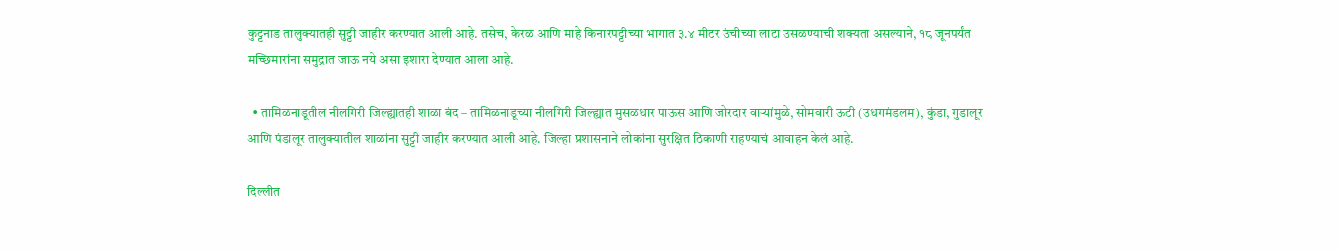कुट्टनाड तालुक्यातही सुट्टी जाहीर करण्यात आली आहे. तसेच, केरळ आणि माहे किनारपट्टीच्या भागात ३.४ मीटर उंचीच्या लाटा उसळण्याची शक्यता असल्याने, १८ जूनपर्यंत मच्छिमारांना समुद्रात जाऊ नये असा इशारा देण्यात आला आहे.

  • तामिळनाडूतील नीलगिरी जिल्ह्यातही शाळा बंद – तामिळनाडूच्या नीलगिरी जिल्ह्यात मुसळधार पाऊस आणि जोरदार वाऱ्यांमुळे, सोमवारी ऊटी (उधगमंडलम), कुंडा, गुडालूर आणि पंडालूर तालुक्यातील शाळांना सुट्टी जाहीर करण्यात आली आहे. जिल्हा प्रशासनाने लोकांना सुरक्षित ठिकाणी राहण्याचं आवाहन केलं आहे.

दिल्लीत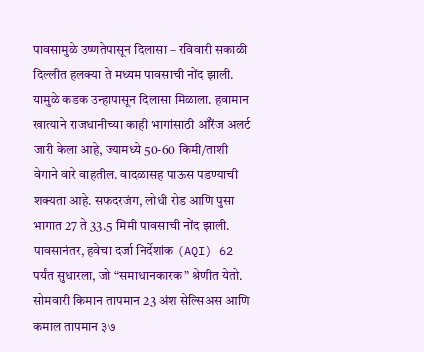पावसामुळे उष्णतेपासून दिलासा – रविवारी सकाळी दिल्लीत हलक्या ते मध्यम पावसाची नोंद झाली. यामुळे कडक उन्हापासून दिलासा मिळाला. हवामान खात्याने राजधानीच्या काही भागांसाठी ऑरेंज अलर्ट जारी केला आहे, ज्यामध्ये 50-60 किमी/ताशी वेगाने वारे वाहतील. वादळासह पाऊस पडण्याची शक्यता आहे. सफदरजंग, लोधी रोड आणि पुसा भागात 27 ते 33.5 मिमी पावसाची नोंद झाली. पावसानंतर, हवेचा दर्जा निर्देशांक (AQI) 62 पर्यंत सुधारला, जो “समाधानकारक” श्रेणीत येतो. सोमवारी किमान तापमान 23 अंश सेल्सिअस आणि कमाल तापमान ३७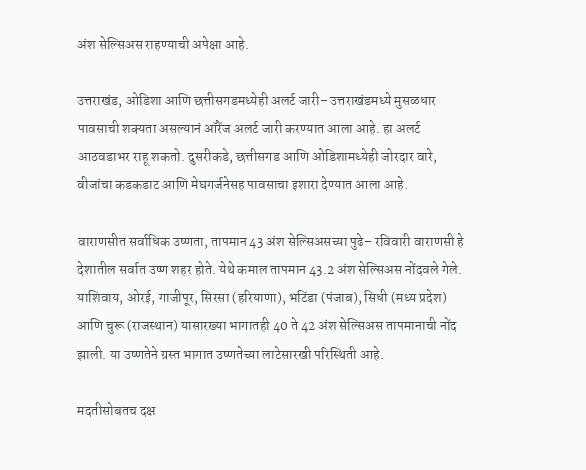अंश सेल्सिअस राहण्याची अपेक्षा आहे.

उत्तराखंड, ओडिशा आणि छत्तीसगडमध्येही अलर्ट जारी– उत्तराखंडमध्ये मुसळधार पावसाची शक्यता असल्यानं ऑरेंज अलर्ट जारी करण्यात आला आहे. हा अलर्ट आठवडाभर राहू शकतो. दुसरीकडे, छत्तीसगड आणि ओडिशामध्येही जोरदार वारे, वीजांचा कडकडाट आणि मेघगर्जनेसह पावसाचा इशारा देण्यात आला आहे.

वाराणसीत सर्वाधिक उष्णता, तापमान 43 अंश सेल्सिअसच्या पुढे– रविवारी वाराणसी हे देशातील सर्वात उष्ण शहर होते. येथे कमाल तापमान 43.2 अंश सेल्सिअस नोंदवले गेले. याशिवाय, ओरई, गाजीपूर, सिरसा (हरियाणा), भटिंडा (पंजाब), सिधी (मध्य प्रदेश) आणि चुरू (राजस्थान) यासारख्या भागातही 40 ते 42 अंश सेल्सिअस तापमानाची नोंद झाली. या उष्णतेने ग्रस्त भागात उष्णतेच्या लाटेसारखी परिस्थिती आहे.

मदतीसोबतच दक्ष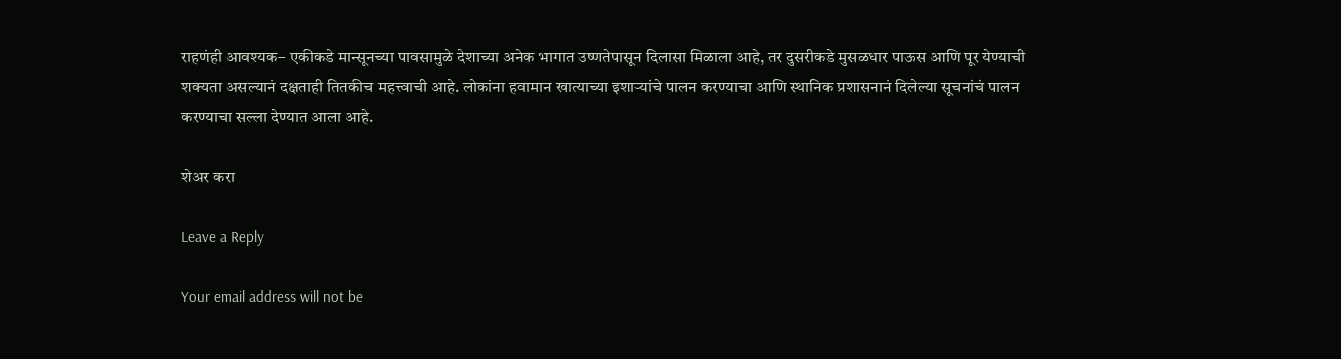राहणंही आवश्यक– एकीकडे मान्सूनच्या पावसामुळे देशाच्या अनेक भागात उष्णतेपासून दिलासा मिळाला आहे, तर दुसरीकडे मुसळधार पाऊस आणि पूर येण्याची शक्यता असल्यानं दक्षताही तितकीच महत्त्वाची आहे. लोकांना हवामान खात्याच्या इशाऱ्यांचे पालन करण्याचा आणि स्थानिक प्रशासनानं दिलेल्या सूचनांचं पालन करण्याचा सल्ला देण्यात आला आहे.

शेअर करा

Leave a Reply

Your email address will not be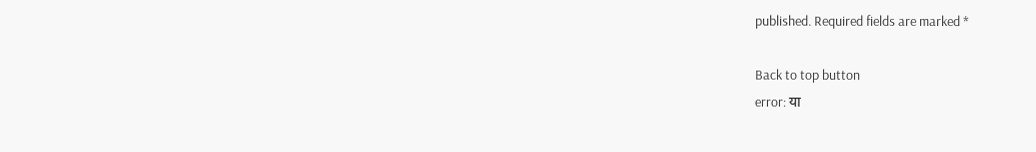published. Required fields are marked *

Back to top button
error: या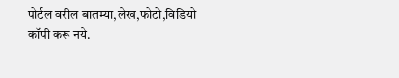पोर्टल वरील बातम्या,लेख,फोटो,विडियो कॉपी करू नये.